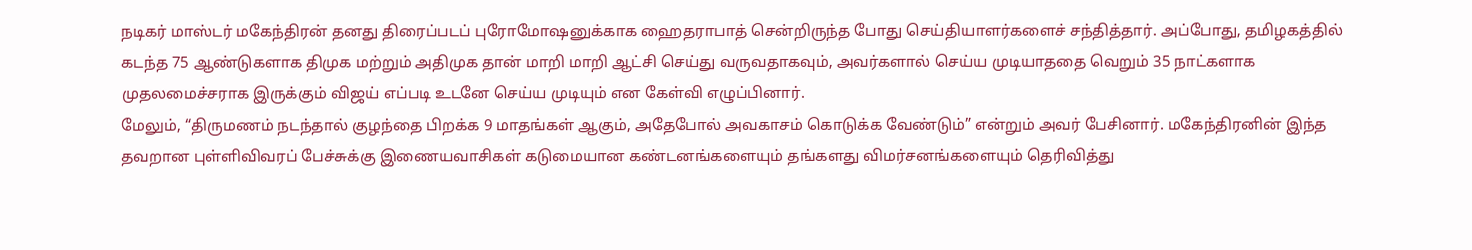நடிகர் மாஸ்டர் மகேந்திரன் தனது திரைப்படப் புரோமோஷனுக்காக ஹைதராபாத் சென்றிருந்த போது செய்தியாளர்களைச் சந்தித்தார். அப்போது, தமிழகத்தில் கடந்த 75 ஆண்டுகளாக திமுக மற்றும் அதிமுக தான் மாறி மாறி ஆட்சி செய்து வருவதாகவும், அவர்களால் செய்ய முடியாததை வெறும் 35 நாட்களாக முதலமைச்சராக இருக்கும் விஜய் எப்படி உடனே செய்ய முடியும் என கேள்வி எழுப்பினார்.
மேலும், “திருமணம் நடந்தால் குழந்தை பிறக்க 9 மாதங்கள் ஆகும், அதேபோல் அவகாசம் கொடுக்க வேண்டும்” என்றும் அவர் பேசினார். மகேந்திரனின் இந்த தவறான புள்ளிவிவரப் பேச்சுக்கு இணையவாசிகள் கடுமையான கண்டனங்களையும் தங்களது விமர்சனங்களையும் தெரிவித்து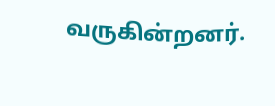வருகின்றனர்.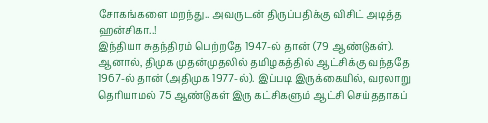சோகங்களை மறந்து.. அவருடன் திருப்பதிக்கு விசிட் அடித்த ஹன்சிகா..!
இந்தியா சுதந்திரம் பெற்றதே 1947-ல் தான் (79 ஆண்டுகள்). ஆனால், திமுக முதன்முதலில் தமிழகத்தில் ஆட்சிக்கு வந்ததே 1967-ல் தான் (அதிமுக 1977-ல்). இப்படி இருக்கையில், வரலாறு தெரியாமல் 75 ஆண்டுகள் இரு கட்சிகளும் ஆட்சி செய்ததாகப்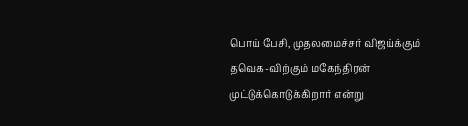பொய் பேசி, முதலமைச்சர் விஜய்க்கும் தவெக-விற்கும் மகேந்திரன் முட்டுக்கொடுக்கிறார் என்று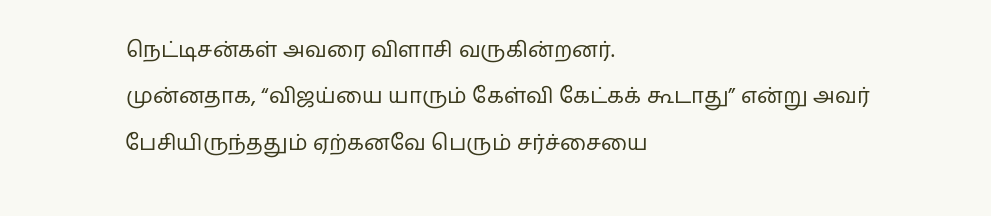நெட்டிசன்கள் அவரை விளாசி வருகின்றனர்.
முன்னதாக, “விஜய்யை யாரும் கேள்வி கேட்கக் கூடாது” என்று அவர் பேசியிருந்ததும் ஏற்கனவே பெரும் சர்ச்சையை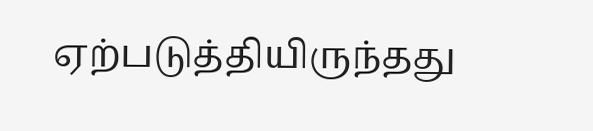ஏற்படுத்தியிருந்தது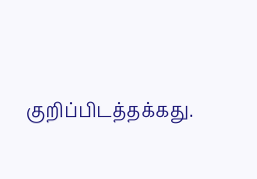குறிப்பிடத்தக்கது.